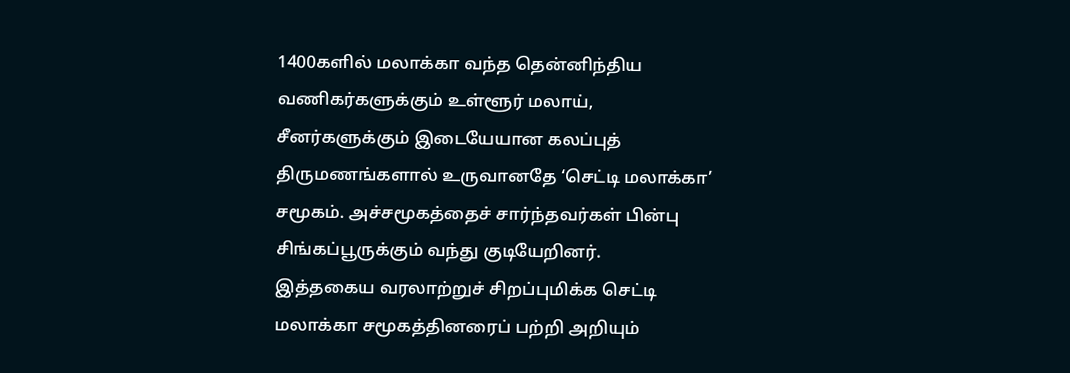1400களில் மலாக்கா வந்த தென்னிந்திய வணிகர்களுக்கும் உள்ளூர் மலாய், சீனர்களுக்கும் இடையேயான கலப்புத் திருமணங்களால் உருவானதே ‘செட்டி மலாக்கா’ சமூகம். அச்சமூகத்தைச் சார்ந்தவர்கள் பின்பு சிங்கப்பூருக்கும் வந்து குடியேறினர்.
இத்தகைய வரலாற்றுச் சிறப்புமிக்க செட்டி மலாக்கா சமூகத்தினரைப் பற்றி அறியும்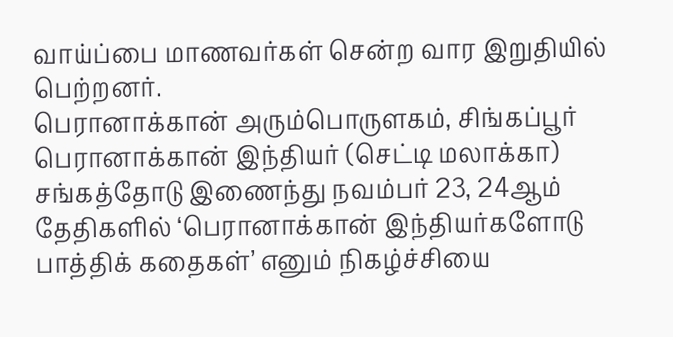வாய்ப்பை மாணவர்கள் சென்ற வார இறுதியில் பெற்றனர்.
பெரானாக்கான் அரும்பொருளகம், சிங்கப்பூர் பெரானாக்கான் இந்தியர் (செட்டி மலாக்கா) சங்கத்தோடு இணைந்து நவம்பர் 23, 24ஆம் தேதிகளில் ‘பெரானாக்கான் இந்தியர்களோடு பாத்திக் கதைகள்’ எனும் நிகழ்ச்சியை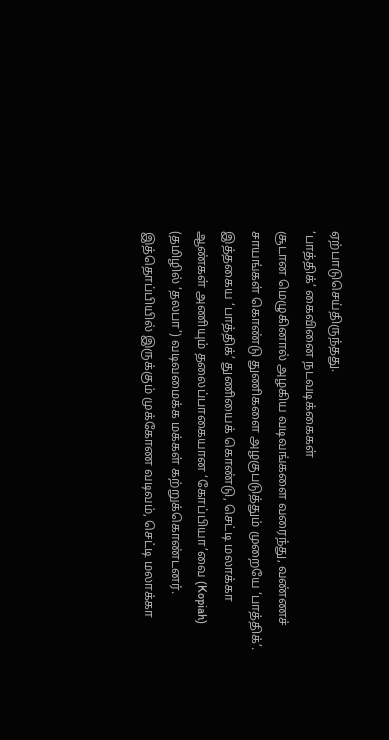ஏற்பாடுசெய்திருந்தது.
‘பாத்திக்’ கைவினை நடவடிக்கைகள்
சூடான மெழுகினால் அழகிய வடிவங்களை வரைந்து, வண்ணச் சாயங்கள் கொண்டு துணிகளை அழகுபடுத்தும் முறையே ‘பாத்திக்’.
இத்தகைய ‘பாத்திக்’ துணியைக் கொண்டு, செட்டி மலாக்கா ஆண்கள் அணியும் தலைப்பாகையான ‘கோப்பியா’வை (Kopiah) (தமிழில் ‘தலபா’) வடிவமைக்க மக்கள் கற்றுக்கொண்டனர். இத்தொப்பியில் இருக்கும் முக்கோண வடிவம், செட்டி மலாக்கா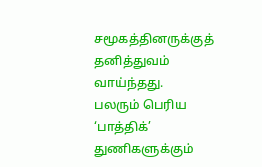சமூகத்தினருக்குத் தனித்துவம் வாய்ந்தது.
பலரும் பெரிய ‘பாத்திக்’ துணிகளுக்கும்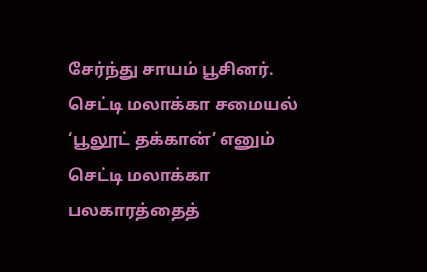சேர்ந்து சாயம் பூசினர்.
செட்டி மலாக்கா சமையல்
‘பூலூட் தக்கான்’ எனும் செட்டி மலாக்கா பலகாரத்தைத்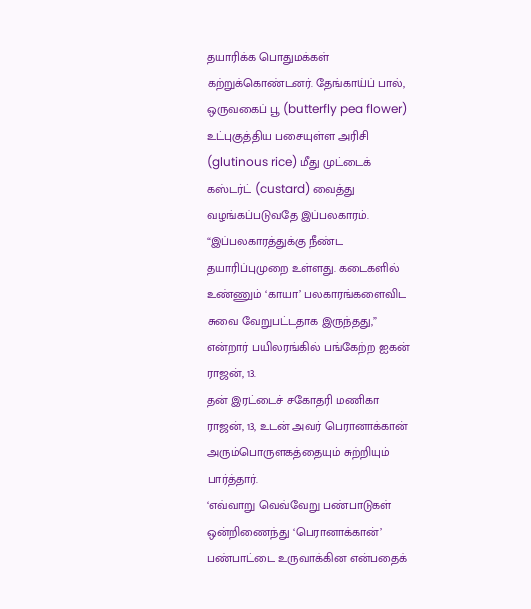தயாரிக்க பொதுமக்கள் கற்றுக்கொண்டனர். தேங்காய்ப் பால், ஒருவகைப் பூ (butterfly pea flower) உட்புகுத்திய பசையுள்ள அரிசி (glutinous rice) மீது முட்டைக் கஸ்டர்ட் (custard) வைத்து வழங்கப்படுவதே இப்பலகாரம்.
“இப்பலகாரத்துக்கு நீண்ட தயாரிப்புமுறை உள்ளது. கடைகளில் உண்ணும் ‘காயா’ பலகாரங்களைவிட சுவை வேறுபட்டதாக இருந்தது,” என்றார் பயிலரங்கில் பங்கேற்ற ஐகன் ராஜன், 13.
தன் இரட்டைச் சகோதரி மணிகா ராஜன், 13, உடன் அவர் பெரானாக்கான் அரும்பொருளகத்தையும் சுற்றியும் பார்த்தார்.
‘எவ்வாறு வெவ்வேறு பண்பாடுகள் ஒன்றிணைந்து ‘பெரானாக்கான்’ பண்பாட்டை உருவாக்கின என்பதைக்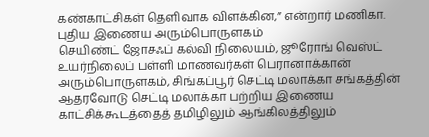கண்காட்சிகள் தெளிவாக விளக்கின,” என்றார் மணிகா.
புதிய இணைய அரும்பொருளகம்
செயிண்ட் ஜோசஃப் கல்வி நிலையம், ஜூரோங் வெஸ்ட் உயர்நிலைப் பள்ளி மாணவர்கள் பெரானாக்கான் அரும்பொருளகம், சிங்கப்பூர் செட்டி மலாக்கா சங்கத்தின் ஆதரவோடு செட்டி மலாக்கா பற்றிய இணைய காட்சிக்கூடத்தைத் தமிழிலும் ஆங்கிலத்திலும்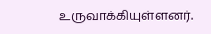உருவாக்கியுள்ளனர்.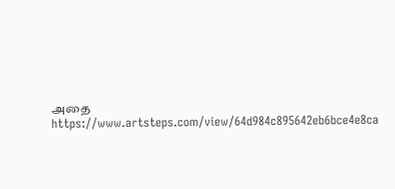அதை https://www.artsteps.com/view/64d984c895642eb6bce4e8ca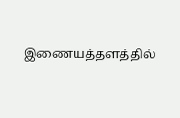இணையத்தளத்தில்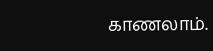காணலாம்.